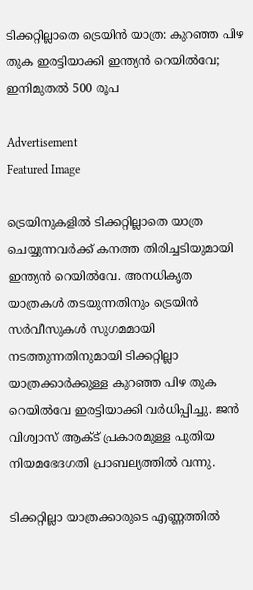ടിക്കറ്റില്ലാതെ ട്രെയിൻ യാത്ര: കുറഞ്ഞ പിഴ തുക ഇരട്ടിയാക്കി ഇന്ത്യൻ റെയില്‍വേ; ഇനിമുതല്‍ 500 രൂപ

Advertisement
Featured Image

ട്രെയിനുകളില്‍ ടിക്കറ്റില്ലാതെ യാത്ര ചെയ്യുന്നവർക്ക് കനത്ത തിരിച്ചടിയുമായി ഇന്ത്യൻ റെയില്‍വേ. അനധികൃത യാത്രകള്‍ തടയുന്നതിനും ട്രെയിൻ സർവീസുകള്‍ സുഗമമായി നടത്തുന്നതിനുമായി ടിക്കറ്റില്ലാ യാത്രക്കാർക്കുള്ള കുറഞ്ഞ പിഴ തുക റെയില്‍വേ ഇരട്ടിയാക്കി വർധിപ്പിച്ചു. ജൻ വിശ്വാസ് ആക്‌ട് പ്രകാരമുള്ള പുതിയ നിയമഭേദഗതി പ്രാബല്യത്തില്‍ വന്നു.

ടിക്കറ്റില്ലാ യാത്രക്കാരുടെ എണ്ണത്തില്‍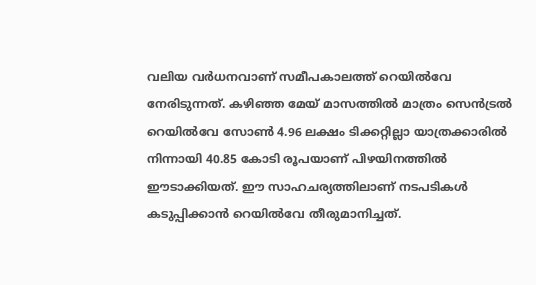വലിയ വർധനവാണ് സമീപകാലത്ത് റെയില്‍വേ നേരിടുന്നത്. കഴിഞ്ഞ മേയ് മാസത്തില്‍ മാത്രം സെൻട്രല്‍ റെയില്‍വേ സോണ്‍ 4.96 ലക്ഷം ടിക്കറ്റില്ലാ യാത്രക്കാരില്‍ നിന്നായി 40.85 കോടി രൂപയാണ് പിഴയിനത്തില്‍ ഈടാക്കിയത്. ഈ സാഹചര്യത്തിലാണ് നടപടികള്‍ കടുപ്പിക്കാൻ റെയില്‍വേ തീരുമാനിച്ചത്.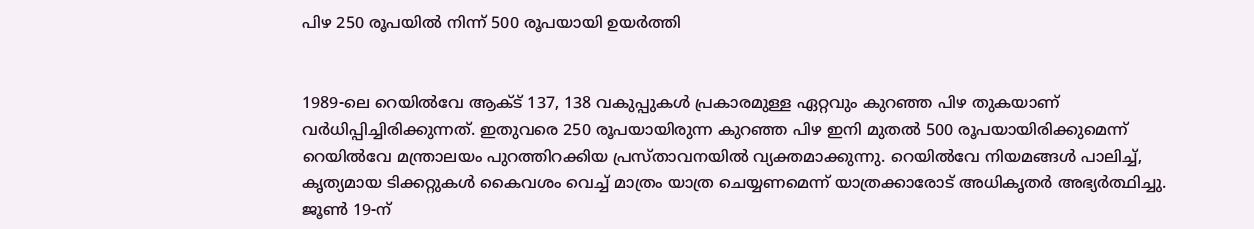പിഴ 250 രൂപയില്‍ നിന്ന് 500 രൂപയായി ഉയർത്തി


1989-ലെ റെയില്‍വേ ആക്‌ട് 137, 138 വകുപ്പുകള്‍ പ്രകാരമുള്ള ഏറ്റവും കുറഞ്ഞ പിഴ തുകയാണ് വർധിപ്പിച്ചിരിക്കുന്നത്. ഇതുവരെ 250 രൂപയായിരുന്ന കുറഞ്ഞ പിഴ ഇനി മുതല്‍ 500 രൂപയായിരിക്കുമെന്ന് റെയില്‍വേ മന്ത്രാലയം പുറത്തിറക്കിയ പ്രസ്താവനയില്‍ വ്യക്തമാക്കുന്നു. റെയില്‍വേ നിയമങ്ങള്‍ പാലിച്ച്‌, കൃത്യമായ ടിക്കറ്റുകള്‍ കൈവശം വെച്ച്‌ മാത്രം യാത്ര ചെയ്യണമെന്ന് യാത്രക്കാരോട് അധികൃതർ അഭ്യർത്ഥിച്ചു. ജൂണ്‍ 19-ന്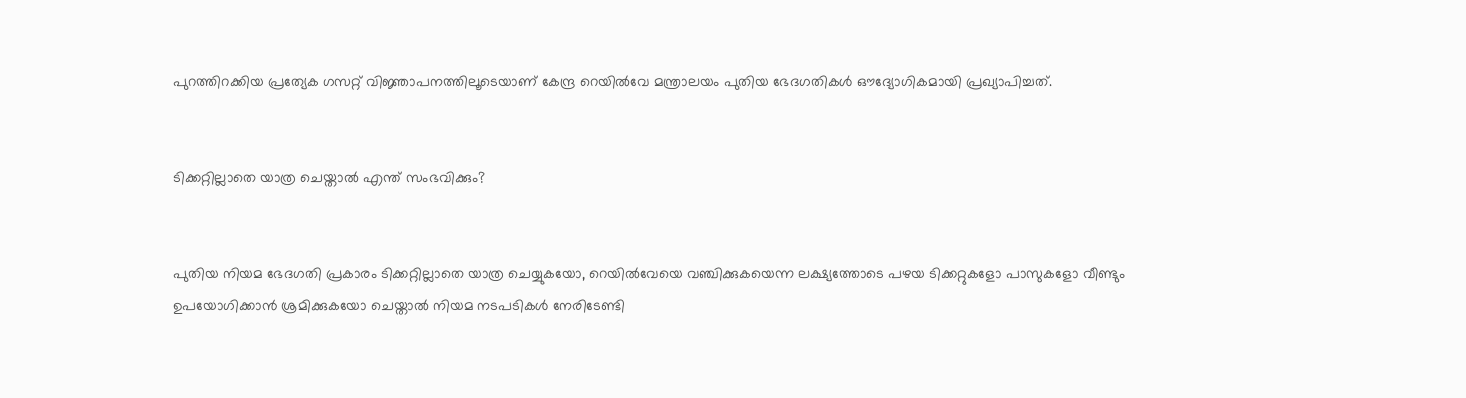പുറത്തിറക്കിയ പ്രത്യേക ഗസറ്റ് വിജ്ഞാപനത്തിലൂടെയാണ് കേന്ദ്ര റെയില്‍വേ മന്ത്രാലയം പുതിയ ഭേദഗതികള്‍ ഔദ്യോഗികമായി പ്രഖ്യാപിച്ചത്.


ടിക്കറ്റില്ലാതെ യാത്ര ചെയ്താല്‍ എന്ത് സംഭവിക്കും?


പുതിയ നിയമ ഭേദഗതി പ്രകാരം ടിക്കറ്റില്ലാതെ യാത്ര ചെയ്യുകയോ, റെയില്‍വേയെ വഞ്ചിക്കുകയെന്ന ലക്ഷ്യത്തോടെ പഴയ ടിക്കറ്റുകളോ പാസുകളോ വീണ്ടും ഉപയോഗിക്കാൻ ശ്രമിക്കുകയോ ചെയ്താല്‍ നിയമ നടപടികള്‍ നേരിടേണ്ടി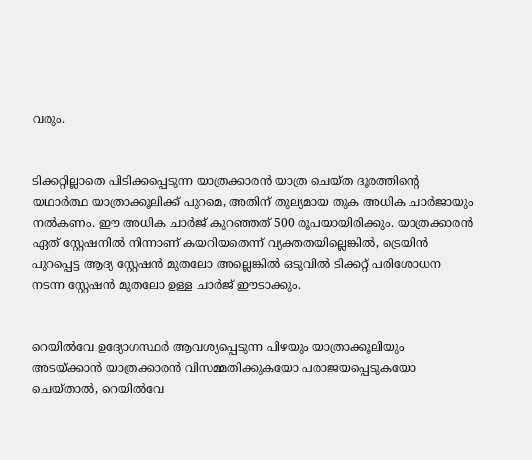വരും.


ടിക്കറ്റില്ലാതെ പിടിക്കപ്പെടുന്ന യാത്രക്കാരൻ യാത്ര ചെയ്ത ദൂരത്തിന്റെ യഥാർത്ഥ യാത്രാക്കൂലിക്ക് പുറമെ, അതിന് തുല്യമായ തുക അധിക ചാർജായും നല്‍കണം. ഈ അധിക ചാർജ് കുറഞ്ഞത് 500 രൂപയായിരിക്കും. യാത്രക്കാരൻ ഏത് സ്റ്റേഷനില്‍ നിന്നാണ് കയറിയതെന്ന് വ്യക്തതയില്ലെങ്കില്‍, ട്രെയിൻ പുറപ്പെട്ട ആദ്യ സ്റ്റേഷൻ മുതലോ അല്ലെങ്കില്‍ ഒടുവില്‍ ടിക്കറ്റ് പരിശോധന നടന്ന സ്റ്റേഷൻ മുതലോ ഉള്ള ചാർജ് ഈടാക്കും.


റെയില്‍വേ ഉദ്യോഗസ്ഥർ ആവശ്യപ്പെടുന്ന പിഴയും യാത്രാക്കൂലിയും അടയ്ക്കാൻ യാത്രക്കാരൻ വിസമ്മതിക്കുകയോ പരാജയപ്പെടുകയോ ചെയ്താല്‍, റെയില്‍വേ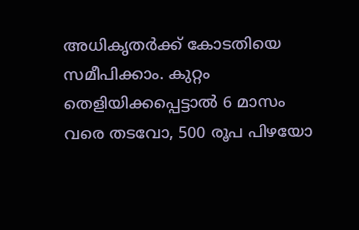അധികൃതർക്ക് കോടതിയെ സമീപിക്കാം. കുറ്റം തെളിയിക്കപ്പെട്ടാല്‍ 6 മാസം വരെ തടവോ, 500 രൂപ പിഴയോ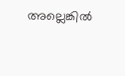അല്ലെങ്കില്‍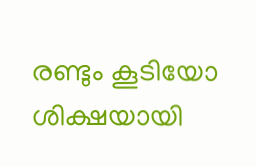രണ്ടും കൂടിയോ ശിക്ഷയായി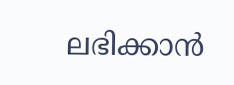ലഭിക്കാൻ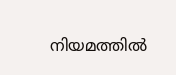നിയമത്തില്‍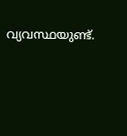വ്യവസ്ഥയുണ്ട്.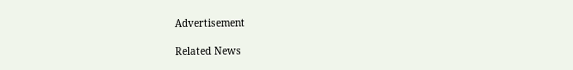Advertisement

Related News